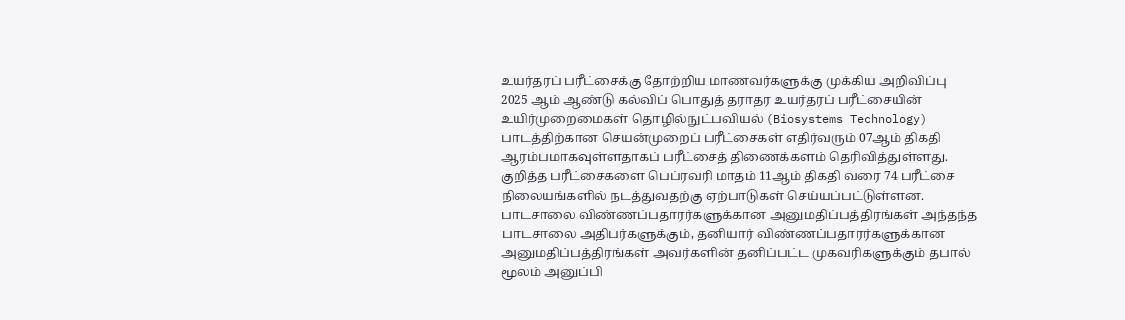உயர்தரப் பரீட்சைக்கு தோற்றிய மாணவர்களுக்கு முக்கிய அறிவிப்பு
2025 ஆம் ஆண்டு கல்விப் பொதுத் தராதர உயர்தரப் பரீட்சையின் உயிர்முறைமைகள் தொழில்நுட்பவியல் (Biosystems Technology) பாடத்திற்கான செயன்முறைப் பரீட்சைகள் எதிர்வரும் 07ஆம் திகதி ஆரம்பமாகவுள்ளதாகப் பரீட்சைத் திணைக்களம் தெரிவித்துள்ளது.
குறித்த பரீட்சைகளை பெப்ரவரி மாதம் 11ஆம் திகதி வரை 74 பரீட்சை நிலையங்களில் நடத்துவதற்கு ஏற்பாடுகள் செய்யப்பட்டுள்ளன.
பாடசாலை விண்ணப்பதாரர்களுக்கான அனுமதிப்பத்திரங்கள் அந்தந்த பாடசாலை அதிபர்களுக்கும், தனியார் விண்ணப்பதாரர்களுக்கான அனுமதிப்பத்திரங்கள் அவர்களின் தனிப்பட்ட முகவரிகளுக்கும் தபால் மூலம் அனுப்பி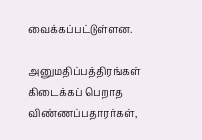வைக்கப்பட்டுள்ளன.

அனுமதிப்பத்திரங்கள் கிடைக்கப் பெறாத விண்ணப்பதாரர்கள்,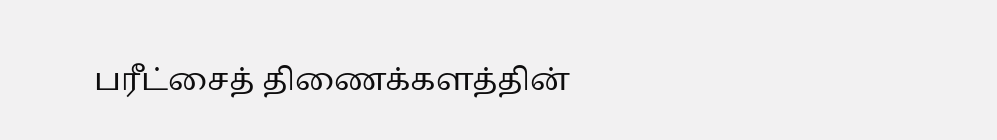பரீட்சைத் திணைக்களத்தின்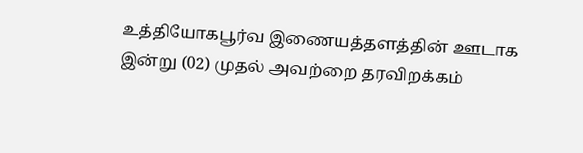உத்தியோகபூர்வ இணையத்தளத்தின் ஊடாக இன்று (02) முதல் அவற்றை தரவிறக்கம்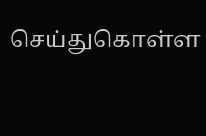செய்துகொள்ள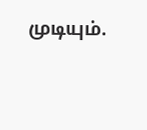முடியும்.